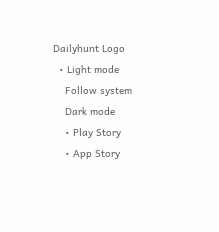Dailyhunt Logo
  • Light mode
    Follow system
    Dark mode
    • Play Story
    • App Story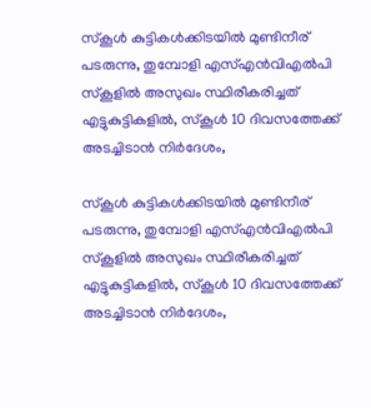സ്കൂള്‍ കുട്ടികള്‍ക്കിടയില്‍ മുണ്ടിനീര് പടരുന്നു, തുമ്പോളി എസ്‌എൻവിഎല്‍പി സ്കൂളില്‍ അസുഖം സ്ഥിരീകരിച്ചത് എട്ടുകുട്ടികളില്‍, സ്കൂള്‍ 10 ദിവസത്തേക്ക് അടച്ചിടാൻ നിര്‍ദേശം,

സ്കൂള്‍ കുട്ടികള്‍ക്കിടയില്‍ മുണ്ടിനീര് പടരുന്നു, തുമ്പോളി എസ്‌എൻവിഎല്‍പി സ്കൂളില്‍ അസുഖം സ്ഥിരീകരിച്ചത് എട്ടുകുട്ടികളില്‍, സ്കൂള്‍ 10 ദിവസത്തേക്ക് അടച്ചിടാൻ നിര്‍ദേശം,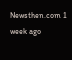Newsthen.com 1 week ago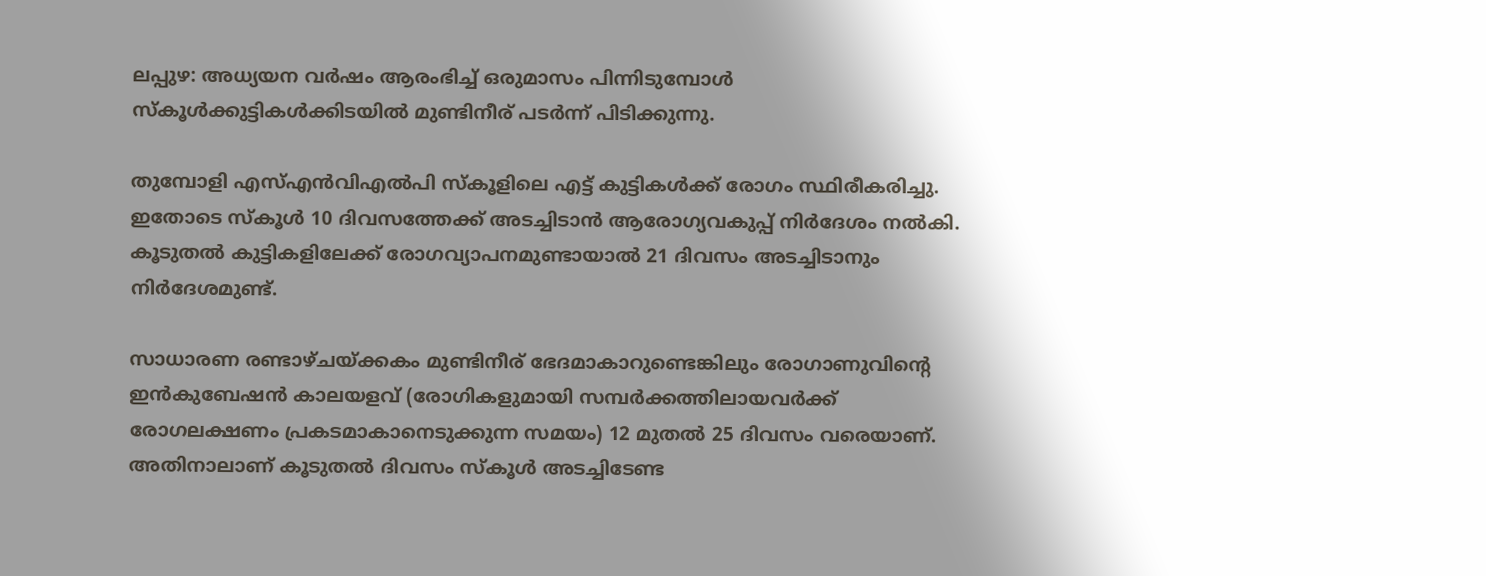ലപ്പുഴ: അധ്യയന വർഷം ആരംഭിച്ച്‌ ഒരുമാസം പിന്നിടുമ്പോള്‍ സ്കൂള്‍ക്കുട്ടികള്‍ക്കിടയില്‍ മുണ്ടിനീര് പടർന്ന് പിടിക്കുന്നു.

തുമ്പോളി എസ്‌എൻവിഎല്‍പി സ്കൂളിലെ എട്ട്‌ കുട്ടികള്‍ക്ക് രോഗം സ്ഥിരീകരിച്ചു. ഇതോടെ സ്കൂള്‍ 10 ദിവസത്തേക്ക്‌ അടച്ചിടാൻ ആരോഗ്യവകുപ്പ് നിർദേശം നല്‍കി. കൂടുതല്‍ കുട്ടികളിലേക്ക് രോഗവ്യാപനമുണ്ടായാല്‍ 21 ദിവസം അടച്ചിടാനും നിർദേശമുണ്ട്.

സാധാരണ രണ്ടാഴ്ചയ്ക്കകം മുണ്ടിനീര് ഭേദമാകാറുണ്ടെങ്കിലും രോഗാണുവിന്റെ ഇൻകുബേഷൻ കാലയളവ് (രോഗികളുമായി സമ്പർക്കത്തിലായവർക്ക് രോഗലക്ഷണം പ്രകടമാകാനെടുക്കുന്ന സമയം) 12 മുതല്‍ 25 ദിവസം വരെയാണ്. അതിനാലാണ് കൂടുതല്‍ ദിവസം സ്കൂള്‍ അടച്ചിടേണ്ട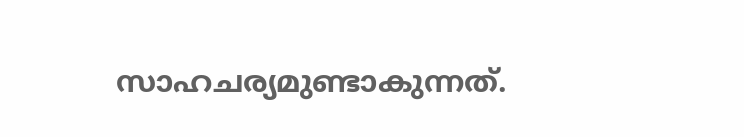സാഹചര്യമുണ്ടാകുന്നത്.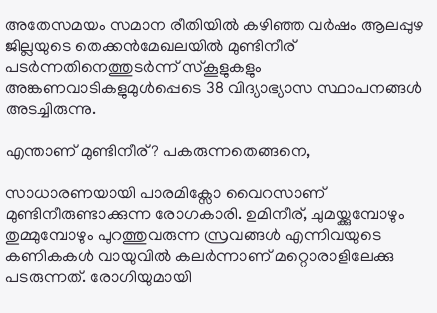അതേസമയം സമാന രീതിയില്‍ കഴിഞ്ഞ വർഷം ആലപ്പുഴ ജില്ലയുടെ തെക്കൻമേഖലയില്‍ മുണ്ടിനീര് പടർന്നതിനെത്തുടർന്ന് സ്കൂളുകളും അങ്കണവാടികളുമുള്‍പ്പെടെ 38 വിദ്യാഭ്യാസ സ്ഥാപനങ്ങള്‍ അടച്ചിരുന്നു.

എന്താണ് മുണ്ടിനീര്? പകരുന്നതെങ്ങനെ,

സാധാരണയായി പാരമിക്സോ വൈറസാണ് മുണ്ടിനീരുണ്ടാക്കുന്ന രോഗകാരി. ഉമിനീര്, ചുമയ്ക്കുമ്പോഴും തുമ്മുമ്പോഴും പുറത്തുവരുന്ന സ്രവങ്ങള്‍ എന്നിവയുടെ കണികകള്‍ വായുവില്‍ കലർന്നാണ് മറ്റൊരാളിലേക്കു പടരുന്നത്. രോഗിയുമായി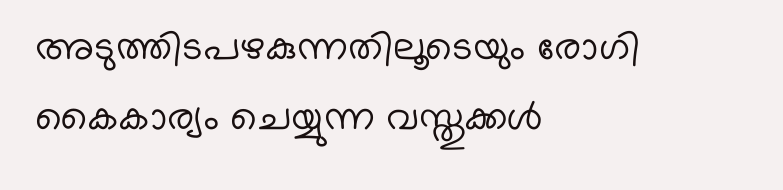അടുത്തിടപഴകുന്നതിലൂടെയും രോഗി കൈകാര്യം ചെയ്യുന്ന വസ്തുക്കള്‍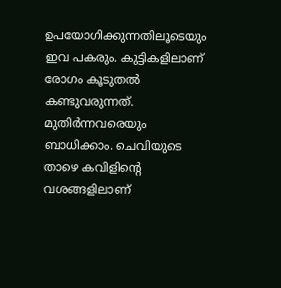ഉപയോഗിക്കുന്നതിലൂടെയും ഇവ പകരും. കുട്ടികളിലാണ് രോഗം കൂടുതല്‍ കണ്ടുവരുന്നത്. മുതിർന്നവരെയും ബാധിക്കാം. ചെവിയുടെ താഴെ കവിളിന്റെ വശങ്ങളിലാണ്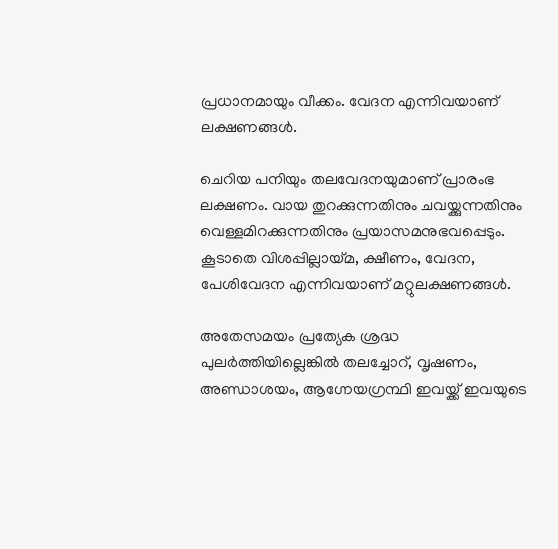പ്രധാനമായും വീക്കം. വേദന എന്നിവയാണ് ലക്ഷണങ്ങള്‍.

ചെറിയ പനിയും തലവേദനയുമാണ് പ്രാരംഭ ലക്ഷണം. വായ തുറക്കുന്നതിനും ചവയ്ക്കുന്നതിനും വെള്ളമിറക്കുന്നതിനും പ്രയാസമനുഭവപ്പെടും. കൂടാതെ വിശപ്പില്ലായ്മ, ക്ഷീണം, വേദന, പേശിവേദന എന്നിവയാണ് മറ്റുലക്ഷണങ്ങള്‍.

അതേസമയം പ്രത്യേക ശ്രദ്ധ പുലർത്തിയില്ലെങ്കില്‍ തലച്ചോറ്, വൃഷണം, അണ്ഡാശയം, ആഗ്നേയഗ്രന്ഥി ഇവയ്ക്ക് ഇവയുടെ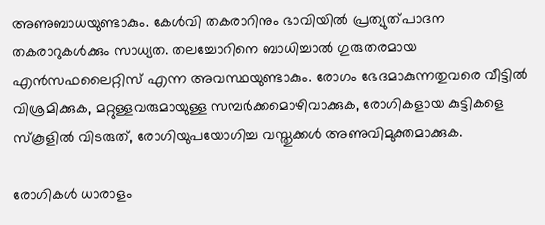അണുബാധയുണ്ടാകും. കേള്‍വി തകരാറിനും ഭാവിയില്‍ പ്രത്യുത്പാദന തകരാറുകള്‍ക്കും സാധ്യത. തലച്ചോറിനെ ബാധിച്ചാല്‍ ഗുരുതരമായ എൻസഫലൈറ്റിസ് എന്ന അവസ്ഥയുണ്ടാകും. രോഗം ഭേദമാകുന്നതുവരെ വീട്ടില്‍ വിശ്രമിക്കുക, മറ്റുള്ളവരുമായുള്ള സമ്പർക്കമൊഴിവാക്കുക, രോഗികളായ കുട്ടികളെ സ്കൂളില്‍ വിടരുത്, രോഗിയുപയോഗിച്ച വസ്തുക്കള്‍ അണുവിമുക്തമാക്കുക.

രോഗികള്‍ ധാരാളം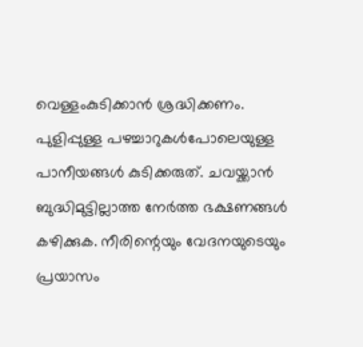വെള്ളംകുടിക്കാൻ ശ്രദ്ധിക്കണം. പുളിപ്പുള്ള പഴച്ചാറുകള്‍പോലെയുള്ള പാനീയങ്ങള്‍ കുടിക്കരുത്. ചവയ്ക്കാൻ ബുദ്ധിമുട്ടില്ലാത്ത നേർത്ത ഭക്ഷണങ്ങള്‍ കഴിക്കുക. നീരിന്റെയും വേദനയുടെയും പ്രയാസം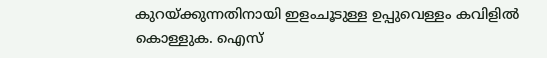കുറയ്ക്കുന്നതിനായി ഇളംചൂടുള്ള ഉപ്പുവെള്ളം കവിളില്‍ കൊള്ളുക. ഐസ്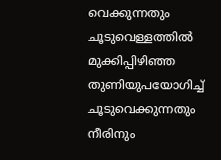വെക്കുന്നതും ചൂടുവെള്ളത്തില്‍ മുക്കിപ്പിഴിഞ്ഞ തുണിയുപയോഗിച്ച്‌ ചൂടുവെക്കുന്നതും നീരിനും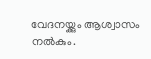വേദനയ്ക്കും ആശ്വാസം നല്‍കും.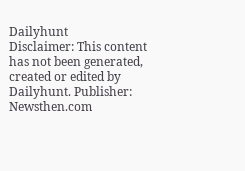Dailyhunt
Disclaimer: This content has not been generated, created or edited by Dailyhunt. Publisher: Newsthen.com